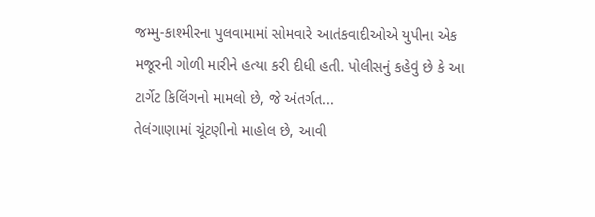જમ્મુ-કાશ્મીરના પુલવામામાં સોમવારે આતંકવાદીઓએ યુપીના એક મજૂરની ગોળી મારીને હત્યા કરી દીધી હતી. પોલીસનું કહેવું છે કે આ ટાર્ગેટ કિલિંગનો મામલો છે, જે અંતર્ગત...
તેલંગાણામાં ચૂંટણીનો માહોલ છે, આવી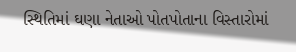સ્થિતિમાં ઘણા નેતાઓ પોતપોતાના વિસ્તારોમાં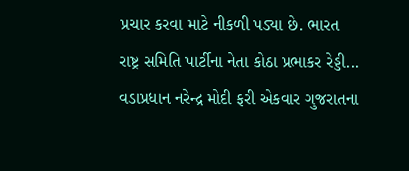પ્રચાર કરવા માટે નીકળી પડ્યા છે. ભારત રાષ્ટ્ર સમિતિ પાર્ટીના નેતા કોઠા પ્રભાકર રેડ્ડી...
વડાપ્રધાન નરેન્દ્ર મોદી ફરી એકવાર ગુજરાતના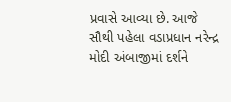પ્રવાસે આવ્યા છે. આજે સૌથી પહેલા વડાપ્રધાન નરેન્દ્ર મોદી અંબાજીમાં દર્શને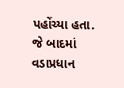પહોંચ્યા હતા. જે બાદમાં વડાપ્રધાન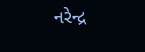નરેન્દ્ર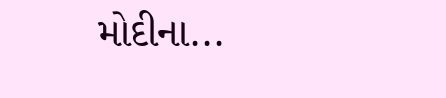મોદીના...